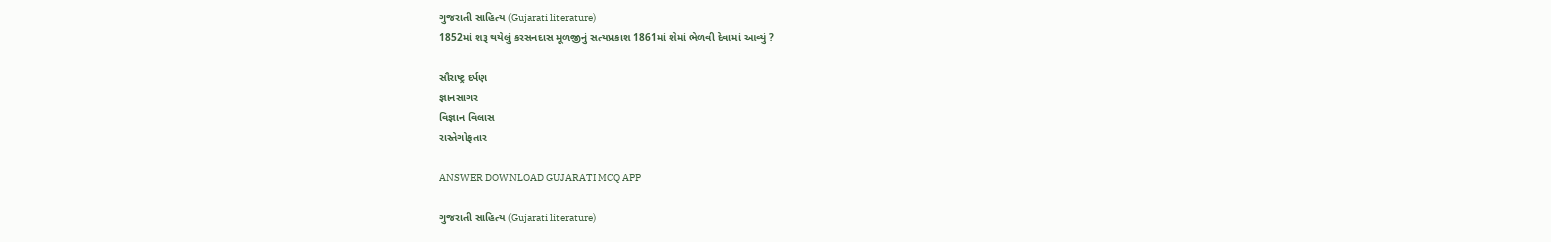ગુજરાતી સાહિત્ય (Gujarati literature)
1852માં શરૂ થયેલું કરસનદાસ મૂળજીનું સત્યપ્રકાશ 1861માં શેમાં ભેળવી દેવામાં આવ્યું ?

સૌરાષ્ટ્ર દર્પણ
જ્ઞાનસાગર
વિજ્ઞાન વિલાસ
રાસ્તેગોફતાર

ANSWER DOWNLOAD GUJARATI MCQ APP

ગુજરાતી સાહિત્ય (Gujarati literature)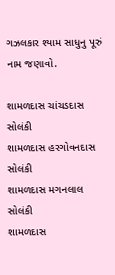ગઝલકાર શ્યામ સાધુનુ પૂરું નામ જણાવો.

શામળદાસ ચાંચડદાસ સોલંકી
શામળદાસ હરગોવનદાસ સોલંકી
શામળદાસ મગનલાલ સોલંકી
શામળદાસ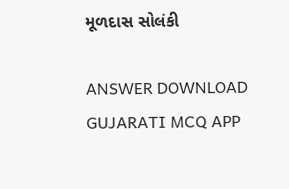મૂળદાસ સોલંકી

ANSWER DOWNLOAD GUJARATI MCQ APP